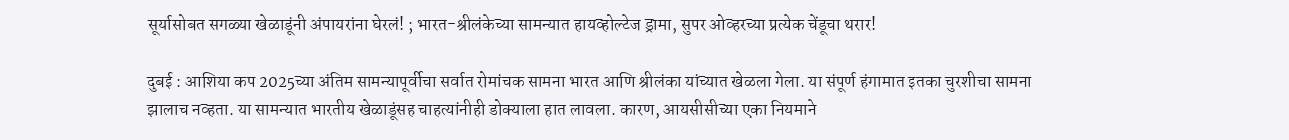सूर्यासोबत सगळ्या खेळाडूंनी अंपायरांना घेरलं! ; भारत-श्रीलंकेच्या सामन्यात हायव्होल्टेज ड्रामा, सुपर ओव्हरच्या प्रत्येक चेंडूचा थरार!

दुबई : आशिया कप 2025च्या अंतिम सामन्यापूर्वीचा सर्वात रोमांचक सामना भारत आणि श्रीलंका यांच्यात खेळला गेला. या संपूर्ण हंगामात इतका चुरशीचा सामना झालाच नव्हता. या सामन्यात भारतीय खेळाडूंसह चाहत्यांनीही डोक्याला हात लावला. कारण, आयसीसीच्या एका नियमाने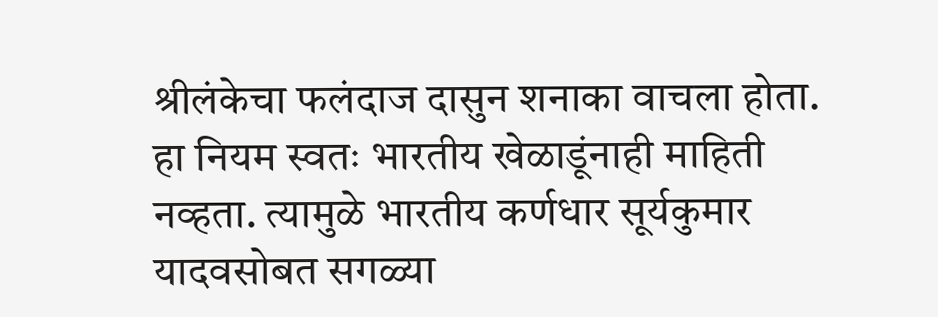श्रीलंकेचा फलंदाज दासुन शनाका वाचला होता. हा नियम स्वतः भारतीय खेळाडूंनाही माहिती नव्हता. त्यामुळे भारतीय कर्णधार सूर्यकुमार यादवसोबत सगळ्या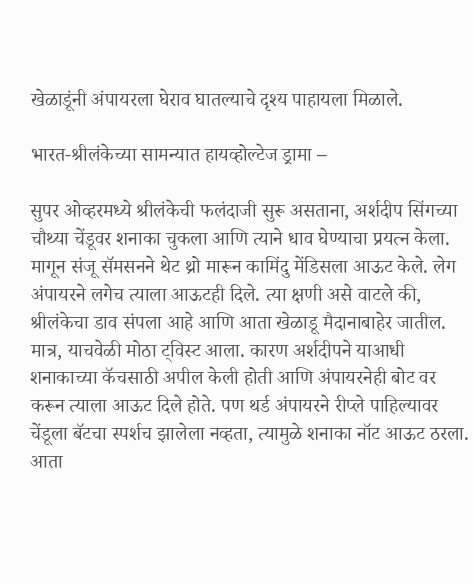खेळाडूंनी अंपायरला घेराव घातल्याचे दृश्य पाहायला मिळाले.

भारत-श्रीलंकेच्या सामन्यात हायव्होल्टेज ड्रामा –

सुपर ओव्हरमध्ये श्रीलंकेची फलंदाजी सुरू असताना, अर्शदीप सिंगच्या चौथ्या चेंडूवर शनाका चुकला आणि त्याने धाव घेण्याचा प्रयत्न केला. मागून संजू सॅमसनने थेट थ्रो मारून कामिंदु मेंडिसला आऊट केले. लेग अंपायरने लगेच त्याला आऊटही दिले. त्या क्षणी असे वाटले की, श्रीलंकेचा डाव संपला आहे आणि आता खेळाडू मैदानाबाहेर जातील. मात्र, याचवेळी मोठा ट्विस्ट आला. कारण अर्शदीपने याआधी शनाकाच्या कॅचसाठी अपील केली होती आणि अंपायरनेही बोट वर करून त्याला आऊट दिले होते. पण थर्ड अंपायरने रीप्ले पाहिल्यावर चेंडूला बॅटचा स्पर्शच झालेला नव्हता, त्यामुळे शनाका नॉट आऊट ठरला. आता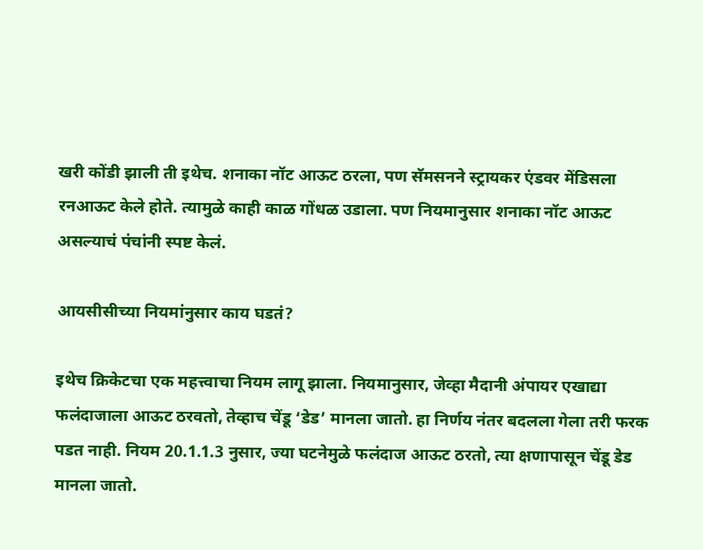खरी कोंडी झाली ती इथेच. शनाका नॉट आऊट ठरला, पण सॅमसनने स्ट्रायकर एंडवर मेंडिसला रनआऊट केले होते. त्यामुळे काही काळ गोंधळ उडाला. पण नियमानुसार शनाका नॉट आऊट असल्याचं पंचांनी स्पष्ट केलं.

आयसीसीच्या नियमांनुसार काय घडतं?

इथेच क्रिकेटचा एक महत्त्वाचा नियम लागू झाला. नियमानुसार, जेव्हा मैदानी अंपायर एखाद्या फलंदाजाला आऊट ठरवतो, तेव्हाच चेंडू ‘डेड’ मानला जातो. हा निर्णय नंतर बदलला गेला तरी फरक पडत नाही. नियम 20.1.1.3 नुसार, ज्या घटनेमुळे फलंदाज आऊट ठरतो, त्या क्षणापासून चेंडू डेड मानला जातो.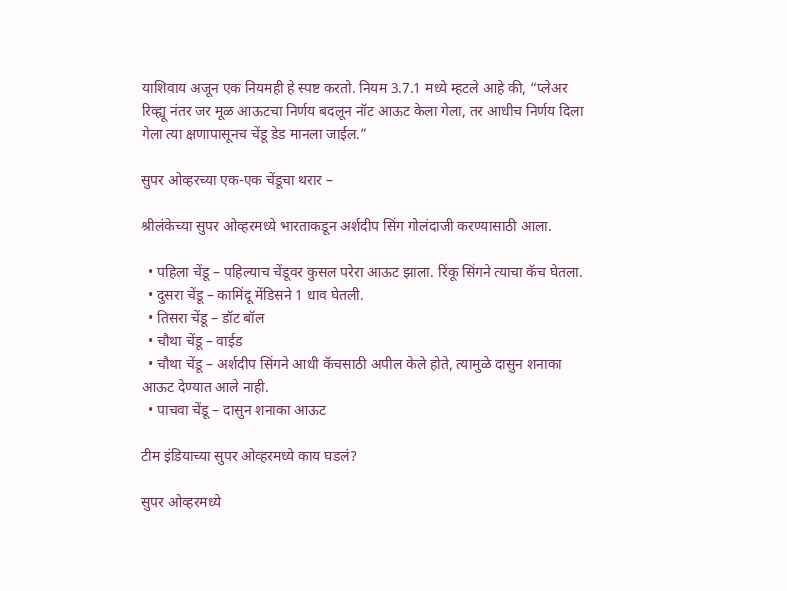याशिवाय अजून एक नियमही हे स्पष्ट करतो. नियम 3.7.1 मध्ये म्हटले आहे की, “प्लेअर रिव्ह्यू नंतर जर मूळ आऊटचा निर्णय बदलून नॉट आऊट केला गेला, तर आधीच निर्णय दिला गेला त्या क्षणापासूनच चेंडू डेड मानला जाईल.”

सुपर ओव्हरच्या एक-एक चेंडूचा थरार –

श्रीलंकेच्या सुपर ओव्हरमध्ये भारताकडून अर्शदीप सिंग गोलंदाजी करण्यासाठी आला.

  • पहिला चेंडू – पहिल्याच चेंडूवर कुसल परेरा आऊट झाला. रिंकू सिंगने त्याचा कॅच घेतला.
  • दुसरा चेंडू – कामिंदू मेंडिसने 1 धाव घेतली.
  • तिसरा चेंडू – डॉट बॉल
  • चौथा चेंडू – वाईड
  • चौथा चेंडू – अर्शदीप सिंगने आधी कॅचसाठी अपील केले होते, त्यामुळे दासुन शनाका आऊट देण्यात आले नाही.
  • पाचवा चेंडू – दासुन शनाका आऊट

टीम इंडियाच्या सुपर ओव्हरमध्ये काय घडलं?

सुपर ओव्हरमध्ये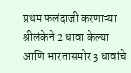प्रथम फलंदाजी करणाऱ्या श्रीलंकेने 2 धावा केल्या आणि भारतासमोर 3 धावांचे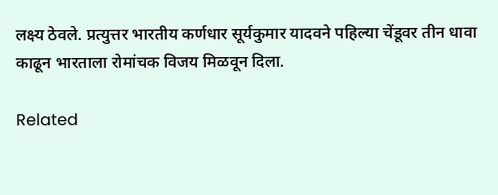लक्ष्य ठेवले. प्रत्युत्तर भारतीय कर्णधार सूर्यकुमार यादवने पहिल्या चेंडूवर तीन धावा काढून भारताला रोमांचक विजय मिळवून दिला.

Related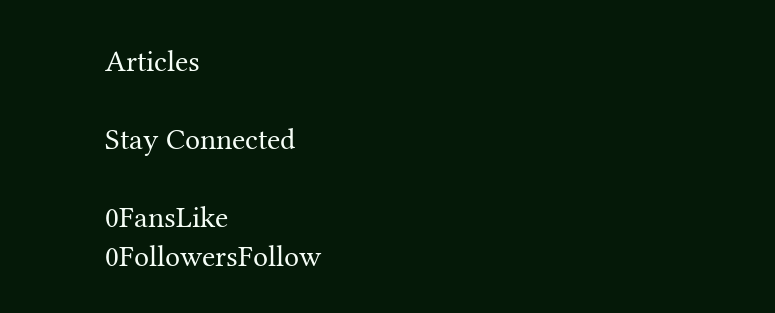Articles

Stay Connected

0FansLike
0FollowersFollow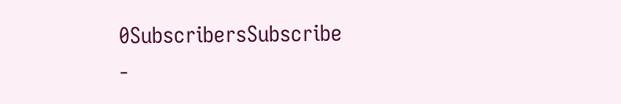0SubscribersSubscribe
-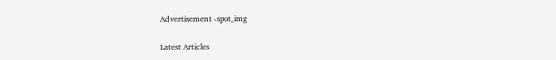Advertisement -spot_img

Latest Articles